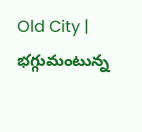Old City | భగ్గుమంటున్న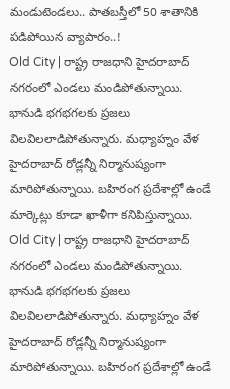మండుటెండలు.. పాతబస్తీలో 50 శాతానికి పడిపోయిన వ్యాపారం..!
Old City | రాష్ట్ర రాజధాని హైదరాబాద్ నగరంలో ఎండలు మండిపోతున్నాయి. భానుడి భగభగలకు ప్రజలు విలవిలలాడిపోతున్నారు. మధ్యాహ్నం వేళ హైదరాబాద్ రోడ్లన్నీ నిర్మానుష్యంగా మారిపోతున్నాయి. బహిరంగ ప్రదేశాల్లో ఉండే మార్కెట్లు కూడా ఖాళీగా కనిపిస్తున్నాయి.
Old City | రాష్ట్ర రాజధాని హైదరాబాద్ నగరంలో ఎండలు మండిపోతున్నాయి. భానుడి భగభగలకు ప్రజలు విలవిలలాడిపోతున్నారు. మధ్యాహ్నం వేళ హైదరాబాద్ రోడ్లన్నీ నిర్మానుష్యంగా మారిపోతున్నాయి. బహిరంగ ప్రదేశాల్లో ఉండే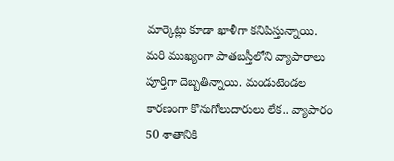మార్కెట్లు కూడా ఖాళీగా కనిపిస్తున్నాయి. మరి ముఖ్యంగా పాతబస్తీలోని వ్యాపారాలు పూర్తిగా దెబ్బతిన్నాయి. మండుటెండల కారణంగా కొనుగోలుదారులు లేక.. వ్యాపారం 50 శాతానికి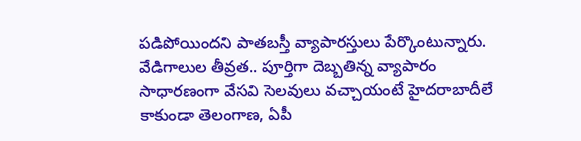పడిపోయిందని పాతబస్తీ వ్యాపారస్తులు పేర్కొంటున్నారు.
వేడిగాలుల తీవ్రత.. పూర్తిగా దెబ్బతిన్న వ్యాపారం
సాధారణంగా వేసవి సెలవులు వచ్చాయంటే హైదరాబాదీలే కాకుండా తెలంగాణ, ఏపీ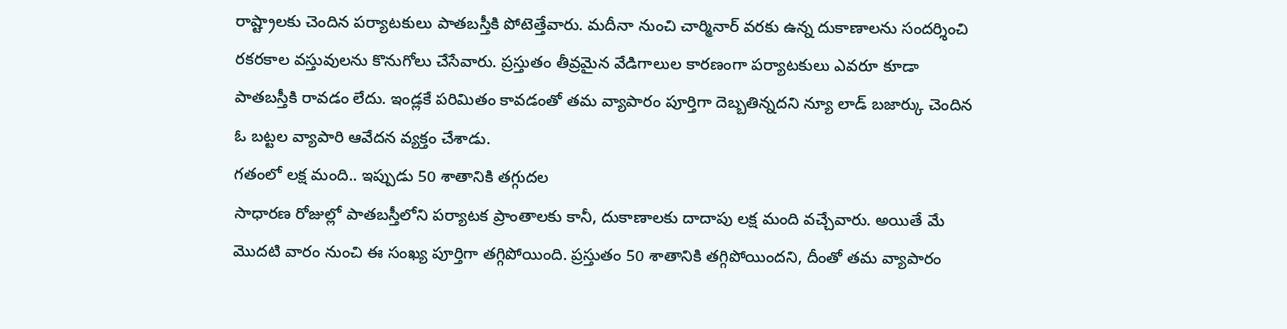రాష్ట్రాలకు చెందిన పర్యాటకులు పాతబస్తీకి పోటెత్తేవారు. మదీనా నుంచి చార్మినార్ వరకు ఉన్న దుకాణాలను సందర్శించి రకరకాల వస్తువులను కొనుగోలు చేసేవారు. ప్రస్తుతం తీవ్రమైన వేడిగాలుల కారణంగా పర్యాటకులు ఎవరూ కూడా పాతబస్తీకి రావడం లేదు. ఇండ్లకే పరిమితం కావడంతో తమ వ్యాపారం పూర్తిగా దెబ్బతిన్నదని న్యూ లాడ్ బజార్కు చెందిన ఓ బట్టల వ్యాపారి ఆవేదన వ్యక్తం చేశాడు.
గతంలో లక్ష మంది.. ఇప్పుడు 50 శాతానికి తగ్గుదల
సాధారణ రోజుల్లో పాతబస్తీలోని పర్యాటక ప్రాంతాలకు కానీ, దుకాణాలకు దాదాపు లక్ష మంది వచ్చేవారు. అయితే మే మొదటి వారం నుంచి ఈ సంఖ్య పూర్తిగా తగ్గిపోయింది. ప్రస్తుతం 50 శాతానికి తగ్గిపోయిందని, దీంతో తమ వ్యాపారం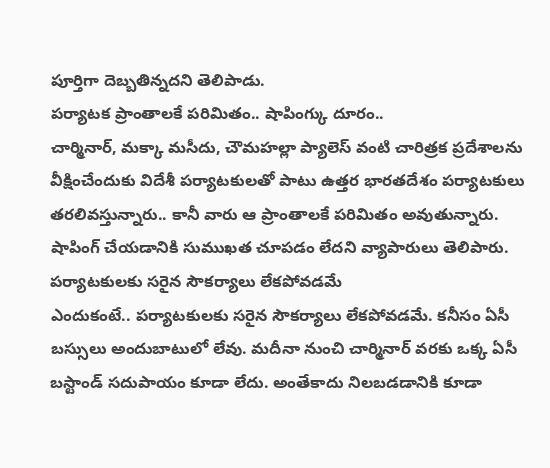పూర్తిగా దెబ్బతిన్నదని తెలిపాడు.
పర్యాటక ప్రాంతాలకే పరిమితం.. షాపింగ్కు దూరం..
చార్మినార్, మక్కా మసీదు, చౌమహల్లా ప్యాలెస్ వంటి చారిత్రక ప్రదేశాలను వీక్షించేందుకు విదేశీ పర్యాటకులతో పాటు ఉత్తర భారతదేశం పర్యాటకులు తరలివస్తున్నారు.. కానీ వారు ఆ ప్రాంతాలకే పరిమితం అవుతున్నారు. షాపింగ్ చేయడానికి సుముఖత చూపడం లేదని వ్యాపారులు తెలిపారు.
పర్యాటకులకు సరైన సౌకర్యాలు లేకపోవడమే
ఎందుకంటే.. పర్యాటకులకు సరైన సౌకర్యాలు లేకపోవడమే. కనీసం ఏసీ బస్సులు అందుబాటులో లేవు. మదీనా నుంచి చార్మినార్ వరకు ఒక్క ఏసీ బస్టాండ్ సదుపాయం కూడా లేదు. అంతేకాదు నిలబడడానికి కూడా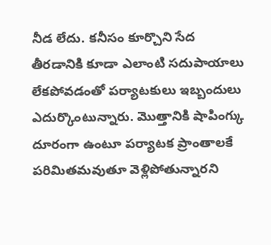నీడ లేదు. కనీసం కూర్చొని సేద తీరడానికి కూడా ఎలాంటి సదుపాయాలు లేకపోవడంతో పర్యాటకులు ఇబ్బందులు ఎదుర్కొంటున్నారు. మొత్తానికి షాపింగ్కు దూరంగా ఉంటూ పర్యాటక ప్రాంతాలకే పరిమితమవుతూ వెళ్లిపోతున్నారని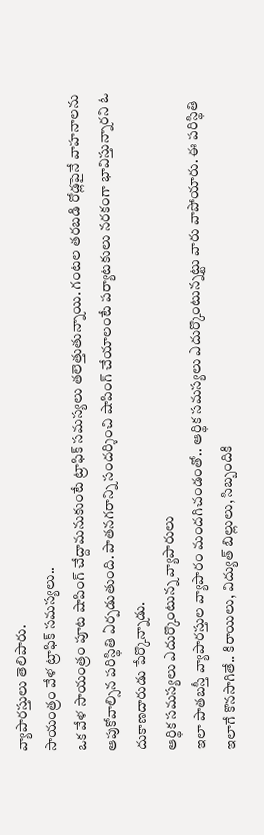వ్యాపారస్తులు తెలిపారు.
సాయంత్రం వేళ ట్రాఫిక్ సమస్యలు..
ఒక వేళ సాయంత్రం పూట షాపింగ్ చేద్దామనుకుంటే ట్రాఫిక్ సమస్యలు తలెత్తుతున్నాయి. గంటల తరబడి రోడ్లపైనే వాహనాలను ఆపుకోవాల్సిన పరిస్థితి ఏర్పడుతుంది. పాతనగరాన్ని సందర్శించి షాపింగ్ చేయాలంటే పర్యాటకులు నరకంగా భావిస్తున్నారని ఓ దుకాణదారుడు పేర్కొన్నాడు.
ఆర్థిక సమస్యలు ఎదుర్కొంటున్న వ్యాపారులు
ఇలా పాతబస్తీ వ్యాపారస్తుల వ్యాపారం మందగిచండంతో.. ఆర్థిక సమస్యలు ఎదుర్కొంటున్నట్టు వారు వాపోయారు. ఈ పరిస్థితి ఇలాగే కొనసాగితే.. కిరాయిలు, విద్యుత్ బిల్లులు, సిబ్బందికి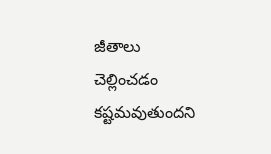జీతాలు చెల్లించడం కష్టమవుతుందని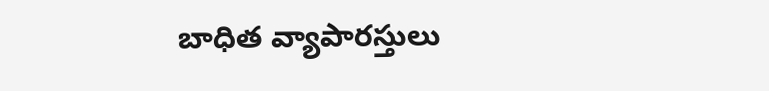బాధిత వ్యాపారస్తులు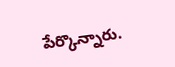పేర్కొన్నారు.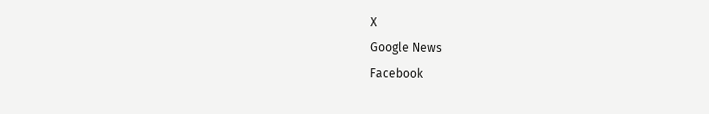X
Google News
Facebook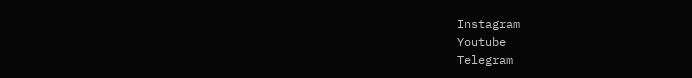Instagram
Youtube
Telegram